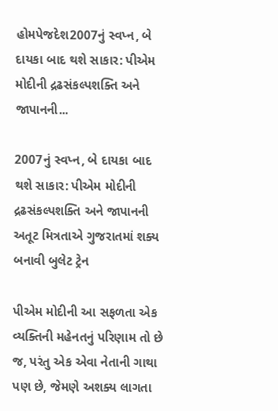હોમપેજદેશ2007નું સ્વપ્ન, બે દાયકા બાદ થશે સાકાર: પીએમ મોદીની દ્રઢસંકલ્પશક્તિ અને જાપાનની...

2007નું સ્વપ્ન, બે દાયકા બાદ થશે સાકાર: પીએમ મોદીની દ્રઢસંકલ્પશક્તિ અને જાપાનની અતૂટ મિત્રતાએ ગુજરાતમાં શક્ય બનાવી બુલેટ ટ્રેન

પીએમ મોદીની આ સફળતા એક વ્યક્તિની મહેનતનું પરિણામ તો છે જ, પરંતુ એક એવા નેતાની ગાથા પણ છે, જેમણે અશક્ય લાગતા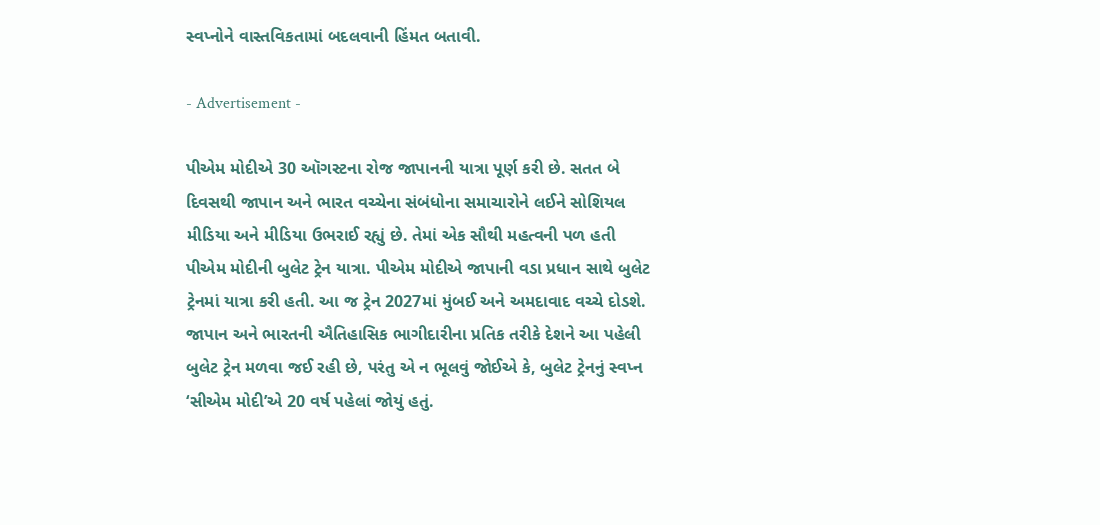સ્વપ્નોને વાસ્તવિકતામાં બદલવાની હિંમત બતાવી.

- Advertisement -

પીએમ મોદીએ 30 ઑગસ્ટના રોજ જાપાનની યાત્રા પૂર્ણ કરી છે. સતત બે દિવસથી જાપાન અને ભારત વચ્ચેના સંબંધોના સમાચારોને લઈને સોશિયલ મીડિયા અને મીડિયા ઉભરાઈ રહ્યું છે. તેમાં એક સૌથી મહત્વની પળ હતી પીએમ મોદીની બુલેટ ટ્રેન યાત્રા. પીએમ મોદીએ જાપાની વડા પ્રધાન સાથે બુલેટ ટ્રેનમાં યાત્રા કરી હતી. આ જ ટ્રેન 2027માં મુંબઈ અને અમદાવાદ વચ્ચે દોડશે. જાપાન અને ભારતની ઐતિહાસિક ભાગીદારીના પ્રતિક તરીકે દેશને આ પહેલી બુલેટ ટ્રેન મળવા જઈ રહી છે, પરંતુ એ ન ભૂલવું જોઈએ કે, બુલેટ ટ્રેનનું સ્વપ્ન ‘સીએમ મોદી’એ 20 વર્ષ પહેલાં જોયું હતું.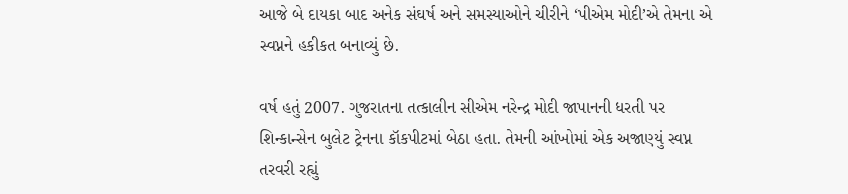આજે બે દાયકા બાદ અનેક સંઘર્ષ અને સમસ્યાઓને ચીરીને ‘પીએમ મોદી’એ તેમના એ સ્વપ્નને હકીકત બનાવ્યું છે.

વર્ષ હતું 2007. ગુજરાતના તત્કાલીન સીએમ નરેન્દ્ર મોદી જાપાનની ધરતી પર શિન્કાન્સેન બુલેટ ટ્રેનના કૉકપીટમાં બેઠા હતા. તેમની આંખોમાં એક અજાણ્યું સ્વપ્ન તરવરી રહ્યું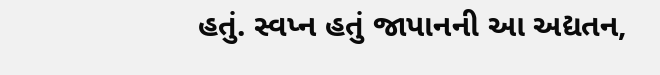હતું. સ્વપ્ન હતું જાપાનની આ અદ્યતન,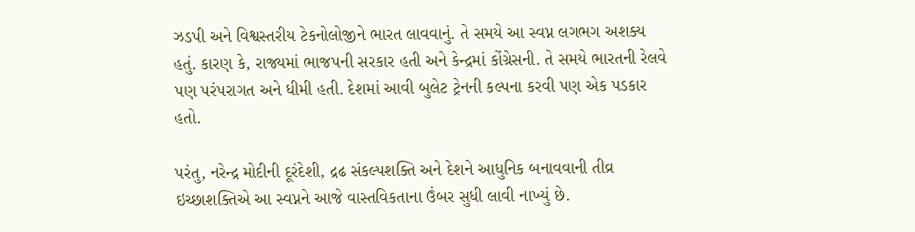ઝડપી અને વિશ્વસ્તરીય ટેકનોલોજીને ભારત લાવવાનું. તે સમયે આ સ્વપ્ન લગભગ અશક્ય હતું. કારણ કે, રાજ્યમાં ભાજપની સરકાર હતી અને કેન્દ્રમાં કોંગ્રેસની. તે સમયે ભારતની રેલવે પણ પરંપરાગત અને ધીમી હતી. દેશમાં આવી બુલેટ ટ્રેનની કલ્પના કરવી પણ એક પડકાર હતો.

પરંતુ, નરેન્દ્ર મોદીની દૂરંદેશી, દ્રઢ સંકલ્પશક્તિ અને દેશને આધુનિક બનાવવાની તીવ્ર ઇચ્છાશક્તિએ આ સ્વપ્નને આજે વાસ્તવિકતાના ઉંબર સુધી લાવી નાખ્યું છે.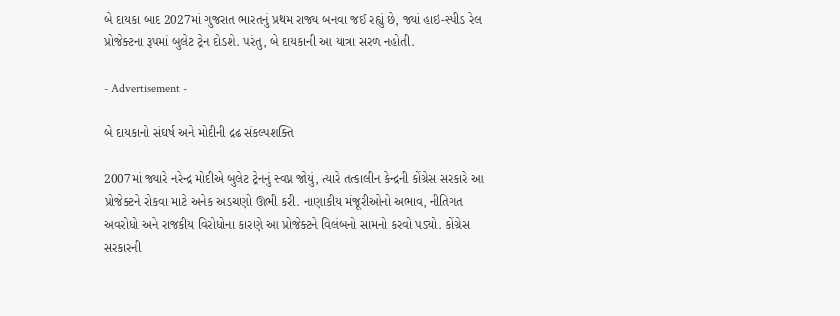બે દાયકા બાદ 2027માં ગુજરાત ભારતનું પ્રથમ રાજ્ય બનવા જઈ રહ્યું છે, જ્યાં હાઇ-સ્પીડ રેલ પ્રોજેક્ટના રૂપમાં બુલેટ ટ્રેન દોડશે. પરંતુ, બે દાયકાની આ યાત્રા સરળ નહોતી.

- Advertisement -

બે દાયકાનો સંઘર્ષ અને મોદીની દ્રઢ સંકલ્પશક્તિ

2007માં જ્યારે નરેન્દ્ર મોદીએ બુલેટ ટ્રેનનું સ્વપ્ન જોયું, ત્યારે તત્કાલીન કેન્દ્રની કોંગ્રેસ સરકારે આ પ્રોજેક્ટને રોકવા માટે અનેક અડચણો ઊભી કરી. નાણાકીય મંજૂરીઓનો અભાવ, નીતિગત અવરોધો અને રાજકીય વિરોધોના કારણે આ પ્રોજેક્ટને વિલંબનો સામનો કરવો પડ્યો. કોંગ્રેસ સરકારની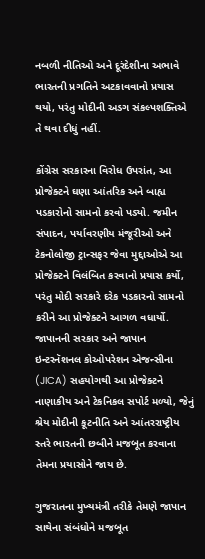નબળી નીતિઓ અને દૂરંદેશીના અભાવે ભારતની પ્રગતિને અટકાવવાનો પ્રયાસ થયો, પરંતુ મોદીની અડગ સંકલ્પશક્તિએ તે થવા દીધું નહીં.

કોંગ્રેસ સરકારના વિરોધ ઉપરાંત, આ પ્રોજેક્ટને ઘણા આંતરિક અને બાહ્ય પડકારોનો સામનો કરવો પડ્યો. જમીન સંપાદન, પર્યાવરણીય મંજૂરીઓ અને ટેકનોલોજી ટ્રાન્સફર જેવા મુદ્દાઓએ આ પ્રોજેક્ટને વિલંબિત કરવાનો પ્રયાસ કર્યો, પરંતુ મોદી સરકારે દરેક પડકારનો સામનો કરીને આ પ્રોજેક્ટને આગળ વધાર્યો. જાપાનની સરકાર અને જાપાન ઇન્ટરનૅશનલ કોઓપરેશન એજન્સીના (JICA) સહયોગથી આ પ્રોજેક્ટને નાણાકીય અને ટેકનિકલ સપોર્ટ મળ્યો, જેનું શ્રેય મોદીની કૂટનીતિ અને આંતરરાષ્ટ્રીય સ્તરે ભારતની છબીને મજબૂત કરવાના તેમના પ્રયાસોને જાય છે.

ગુજરાતના મુખ્યમંત્રી તરીકે તેમણે જાપાન સાથેના સંબંધોને મજબૂત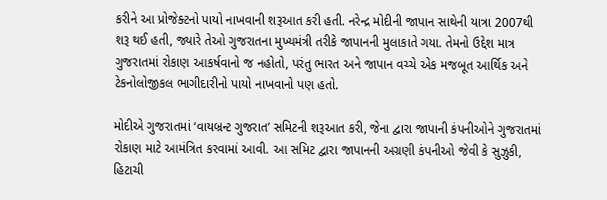કરીને આ પ્રોજેક્ટનો પાયો નાખવાની શરૂઆત કરી હતી. નરેન્દ્ર મોદીની જાપાન સાથેની યાત્રા 2007થી શરૂ થઈ હતી, જ્યારે તેઓ ગુજરાતના મુખ્યમંત્રી તરીકે જાપાનની મુલાકાતે ગયા. તેમનો ઉદ્દેશ માત્ર ગુજરાતમાં રોકાણ આકર્ષવાનો જ નહોતો, પરંતુ ભારત અને જાપાન વચ્ચે એક મજબૂત આર્થિક અને ટેકનોલોજીકલ ભાગીદારીનો પાયો નાખવાનો પણ હતો.

મોદીએ ગુજરાતમાં ‘વાયબ્રન્ટ ગુજરાત’ સમિટની શરૂઆત કરી, જેના દ્વારા જાપાની કંપનીઓને ગુજરાતમાં રોકાણ માટે આમંત્રિત કરવામાં આવી. આ સમિટ દ્વારા જાપાનની અગ્રણી કંપનીઓ જેવી કે સુઝુકી, હિટાચી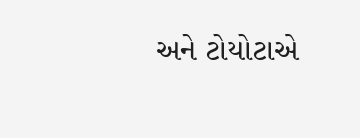અને ટોયોટાએ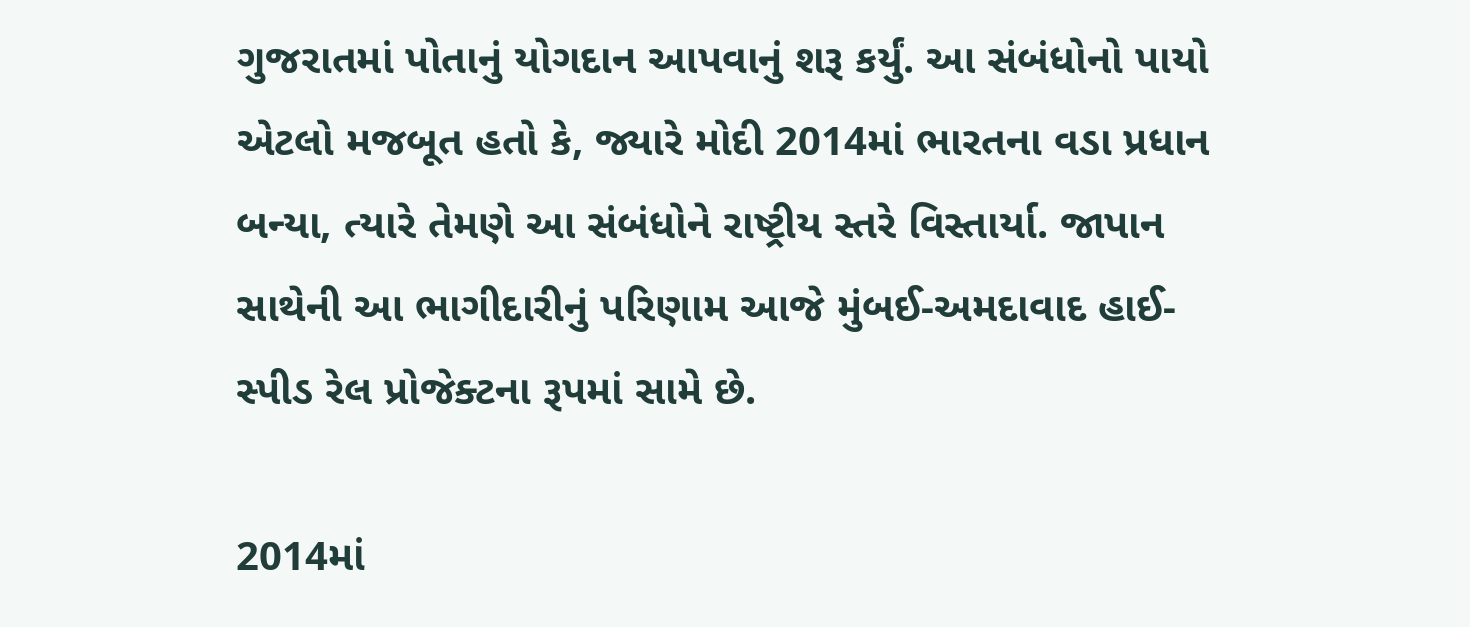ગુજરાતમાં પોતાનું યોગદાન આપવાનું શરૂ કર્યું. આ સંબંધોનો પાયો એટલો મજબૂત હતો કે, જ્યારે મોદી 2014માં ભારતના વડા પ્રધાન બન્યા, ત્યારે તેમણે આ સંબંધોને રાષ્ટ્રીય સ્તરે વિસ્તાર્યા. જાપાન સાથેની આ ભાગીદારીનું પરિણામ આજે મુંબઈ-અમદાવાદ હાઈ-સ્પીડ રેલ પ્રોજેક્ટના રૂપમાં સામે છે.

2014માં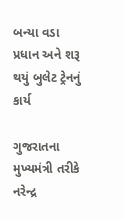બન્યા વડા પ્રધાન અને શરૂ થયું બુલેટ ટ્રેનનું કાર્ય

ગુજરાતના મુખ્યમંત્રી તરીકે નરેન્દ્ર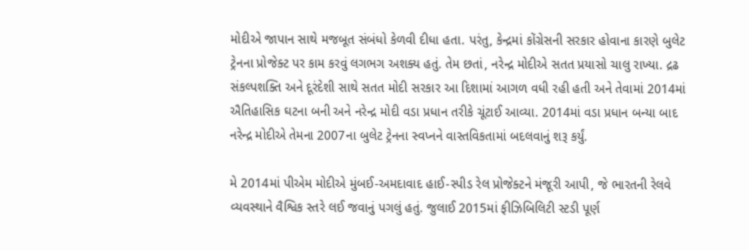મોદીએ જાપાન સાથે મજબૂત સંબંધો કેળવી દીધા હતા. પરંતુ, કેન્દ્રમાં કોંગ્રેસની સરકાર હોવાના કારણે બુલેટ ટ્રેનના પ્રોજેક્ટ પર કામ કરવું લગભગ અશક્ય હતું. તેમ છતાં, નરેન્દ્ર મોદીએ સતત પ્રયાસો ચાલુ રાખ્યા. દ્રઢ સંકલ્પશક્તિ અને દૂરંદેશી સાથે સતત મોદી સરકાર આ દિશામાં આગળ વધી રહી હતી અને તેવામાં 2014માં ઐતિહાસિક ઘટના બની અને નરેન્દ્ર મોદી વડા પ્રધાન તરીકે ચૂંટાઈ આવ્યા. 2014માં વડા પ્રધાન બન્યા બાદ નરેન્દ્ર મોદીએ તેમના 2007ના બુલેટ ટ્રેનના સ્વપ્નને વાસ્તવિકતામાં બદલવાનું શરૂ કર્યું.

મે 2014માં પીએમ મોદીએ મુંબઈ-અમદાવાદ હાઈ-સ્પીડ રેલ પ્રોજેક્ટને મંજૂરી આપી, જે ભારતની રેલવે વ્યવસ્થાને વૈશ્વિક સ્તરે લઈ જવાનું પગલું હતું. જુલાઈ 2015માં ફીઝિબિલિટી સ્ટડી પૂર્ણ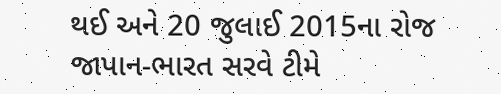થઈ અને 20 જુલાઈ 2015ના રોજ જાપાન-ભારત સરવે ટીમે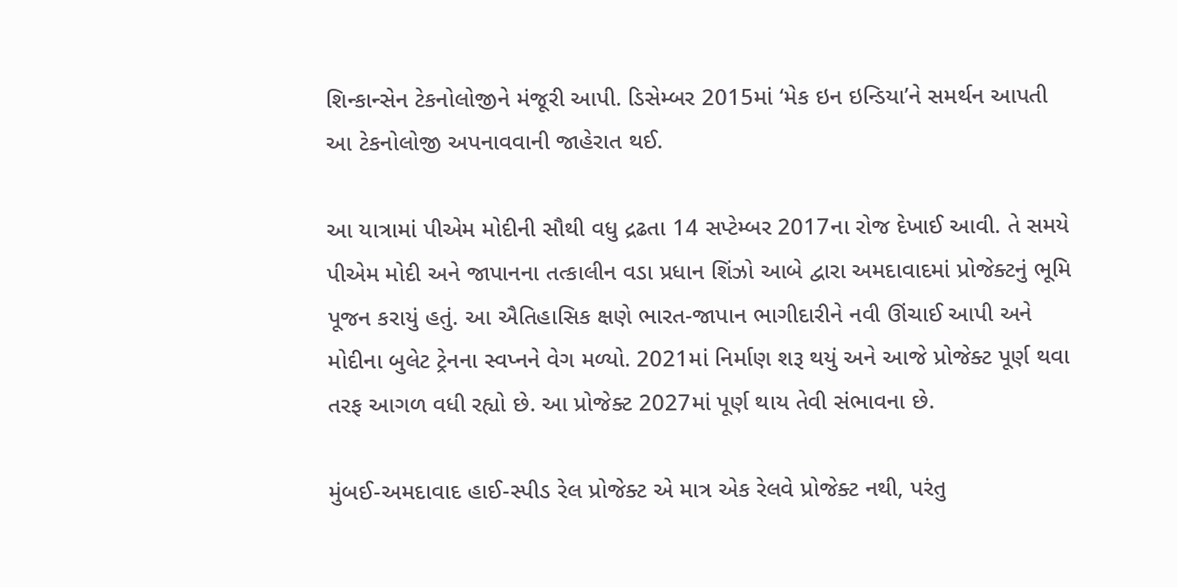શિન્કાન્સેન ટેકનોલોજીને મંજૂરી આપી. ડિસેમ્બર 2015માં ‘મેક ઇન ઇન્ડિયા’ને સમર્થન આપતી આ ટેકનોલોજી અપનાવવાની જાહેરાત થઈ.

આ યાત્રામાં પીએમ મોદીની સૌથી વધુ દ્રઢતા 14 સપ્ટેમ્બર 2017ના રોજ દેખાઈ આવી. તે સમયે પીએમ મોદી અને જાપાનના તત્કાલીન વડા પ્રધાન શિંઝો આબે દ્વારા અમદાવાદમાં પ્રોજેક્ટનું ભૂમિ પૂજન કરાયું હતું. આ ઐતિહાસિક ક્ષણે ભારત-જાપાન ભાગીદારીને નવી ઊંચાઈ આપી અને મોદીના બુલેટ ટ્રેનના સ્વપ્નને વેગ મળ્યો. 2021માં નિર્માણ શરૂ થયું અને આજે પ્રોજેક્ટ પૂર્ણ થવા તરફ આગળ વધી રહ્યો છે. આ પ્રોજેક્ટ 2027માં પૂર્ણ થાય તેવી સંભાવના છે.

મુંબઈ-અમદાવાદ હાઈ-સ્પીડ રેલ પ્રોજેક્ટ એ માત્ર એક રેલવે પ્રોજેક્ટ નથી, પરંતુ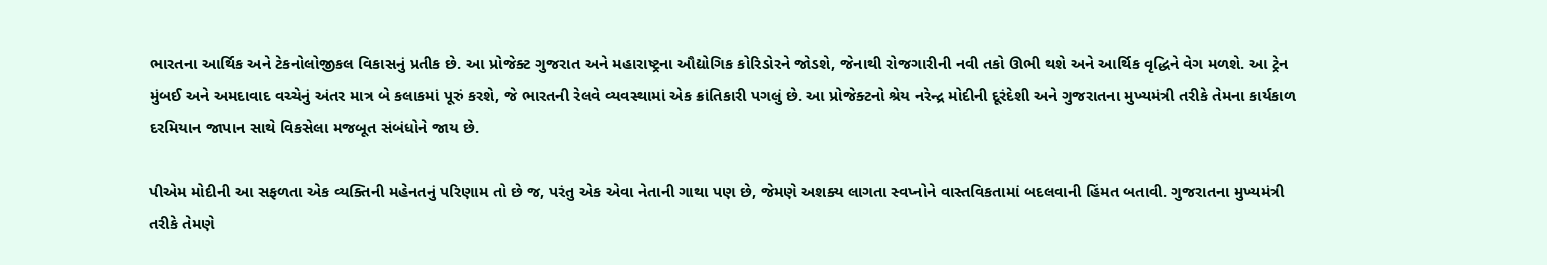ભારતના આર્થિક અને ટેકનોલોજીકલ વિકાસનું પ્રતીક છે. આ પ્રોજેક્ટ ગુજરાત અને મહારાષ્ટ્રના ઔદ્યોગિક કોરિડોરને જોડશે, જેનાથી રોજગારીની નવી તકો ઊભી થશે અને આર્થિક વૃદ્ધિને વેગ મળશે. આ ટ્રેન મુંબઈ અને અમદાવાદ વચ્ચેનું અંતર માત્ર બે કલાકમાં પૂરું કરશે, જે ભારતની રેલવે વ્યવસ્થામાં એક ક્રાંતિકારી પગલું છે. આ પ્રોજેક્ટનો શ્રેય નરેન્દ્ર મોદીની દૂરંદેશી અને ગુજરાતના મુખ્યમંત્રી તરીકે તેમના કાર્યકાળ દરમિયાન જાપાન સાથે વિકસેલા મજબૂત સંબંધોને જાય છે.

પીએમ મોદીની આ સફળતા એક વ્યક્તિની મહેનતનું પરિણામ તો છે જ, પરંતુ એક એવા નેતાની ગાથા પણ છે, જેમણે અશક્ય લાગતા સ્વપ્નોને વાસ્તવિકતામાં બદલવાની હિંમત બતાવી. ગુજરાતના મુખ્યમંત્રી તરીકે તેમણે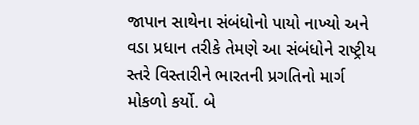જાપાન સાથેના સંબંધોનો પાયો નાખ્યો અને વડા પ્રધાન તરીકે તેમણે આ સંબંધોને રાષ્ટ્રીય સ્તરે વિસ્તારીને ભારતની પ્રગતિનો માર્ગ મોકળો કર્યો. બે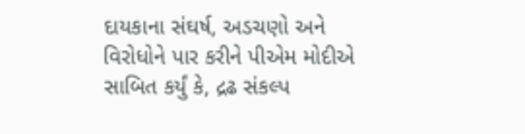દાયકાના સંઘર્ષ, અડચણો અને વિરોધોને પાર કરીને પીએમ મોદીએ સાબિત કર્યું કે, દ્રઢ સંકલ્પ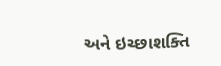અને ઇચ્છાશક્તિ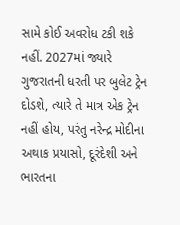સામે કોઈ અવરોધ ટકી શકે નહીં. 2027માં જ્યારે ગુજરાતની ધરતી પર બુલેટ ટ્રેન દોડશે, ત્યારે તે માત્ર એક ટ્રેન નહીં હોય, પરંતુ નરેન્દ્ર મોદીના અથાક પ્રયાસો, દૂરંદેશી અને ભારતના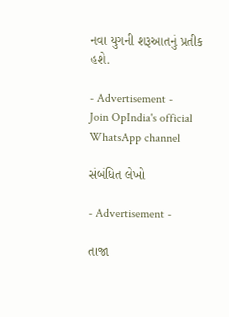નવા યુગની શરૂઆતનું પ્રતીક હશે.

- Advertisement -
Join OpIndia's official WhatsApp channel

સંબંધિત લેખો

- Advertisement -

તાજા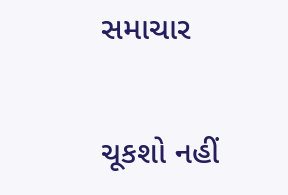સમાચાર

ચૂકશો નહીં